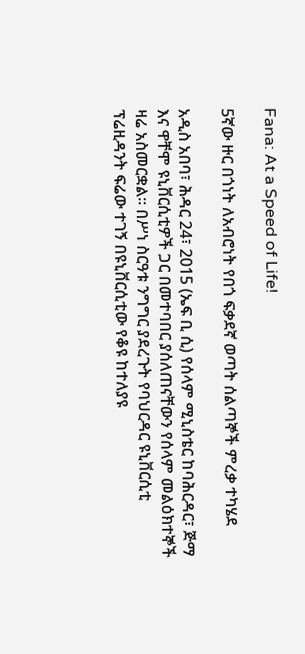Fana: At a Speed of Life!

5ኛው ዙር በጎነት ለአብሮነት የበጎ ፍቃደኛ ወጣት ሰልጣኞች ምረቃ ተካሄደ

አዲስ አበባ፣ ሕዳር 24፣ 2015 (ኤፍ ቢ ሲ) የሰላም ሚኒስቴር ከባሕርዳር፣ ጅማ እና ዋቸሞ ዩኒቨርሲቲዎች ጋር በመተባበር ያሰለጠናቸውን የሰላም መልዕክተኞች ዛሬ አስመርቋል፡፡ በሥነ ስርዓቱ ንግግር ያደረጉት የባህርዳር ዩኒቨርሲቲ ፕሬዚዳንት ፍሬው ተገኝ በዩኒቨርሲቲው የቆዩ ከተለያዩ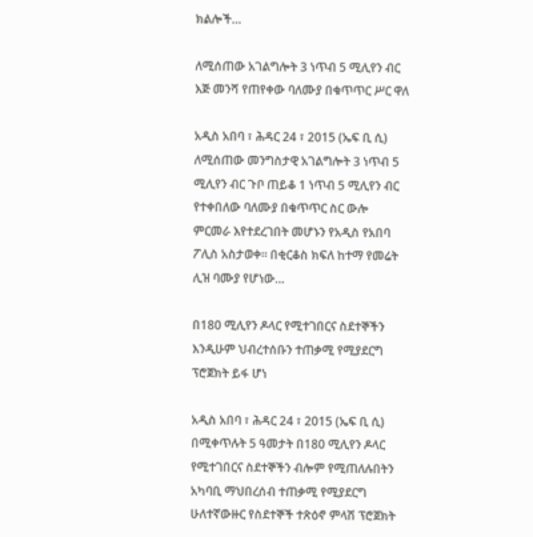ክልሎች…

ለሚሰጠው አገልግሎት 3 ነጥብ 5 ሚሊየን ብር እጅ መንሻ የጠየቀው ባለሙያ በቁጥጥር ሥር ዋለ

አዲስ አበባ ፣ ሕዳር 24 ፣ 2015 (ኤፍ ቢ ሲ) ለሚሰጠው መንግስታዊ አገልግሎት 3 ነጥብ 5 ሚሊየን ብር ጉቦ ጠይቆ 1 ነጥብ 5 ሚሊየን ብር የተቀበለው ባለሙያ በቁጥጥር ስር ውሎ ምርመራ እየተደረገበት መሆኑን የአዲስ የአበባ ፖሊስ አስታወቀ፡፡ በቂርቆስ ክፍለ ከተማ የመሬት ሊዝ ባሙያ የሆነው…

በ180 ሚሊየን ዶላር የሚተገበርና ስደተኞችን እንዲሁም ህብረተሰቡን ተጠቃሚ የሚያደርግ ፕሮጀክት ይፋ ሆነ

አዲስ አበባ ፣ ሕዳር 24 ፣ 2015 (ኤፍ ቢ ሲ) በሚቀጥሉት 5 ዓመታት በ180 ሚሊየን ዶላር የሚተገበርና ስደተኞችን ብሎም የሚጠለሉበትን አካባቢ ማህበረሰብ ተጠቃሚ የሚያደርግ ሁለተኛውዙር የስደተኞች ተጽዕኖ ምላሽ ፕሮጀክት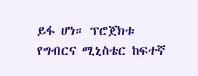ይፋ ሆነ። ፕሮጀክቱ የግብርና ሚኒስቴር ከፍተኛ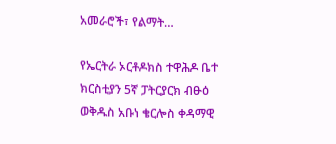አመራሮች፣ የልማት…

የኤርትራ ኦርቶዶክስ ተዋሕዶ ቤተ ክርስቲያን 5ኛ ፓትርያርክ ብፁዕ ወቅዱስ አቡነ ቄርሎስ ቀዳማዊ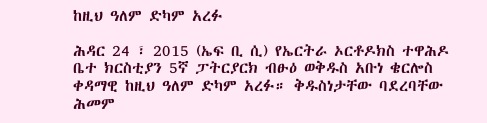ከዚህ ዓለም ድካም አረፉ

ሕዳር 24 ፣ 2015 (ኤፍ ቢ ሲ) የኤርትራ ኦርቶዶክስ ተዋሕዶ ቤተ ክርስቲያን 5ኛ ፓትርያርክ ብፁዕ ወቅዱስ አቡነ ቄርሎስ ቀዳማዊ ከዚህ ዓለም ድካም አረፉ። ቅዱስነታቸው ባደረባቸው ሕመም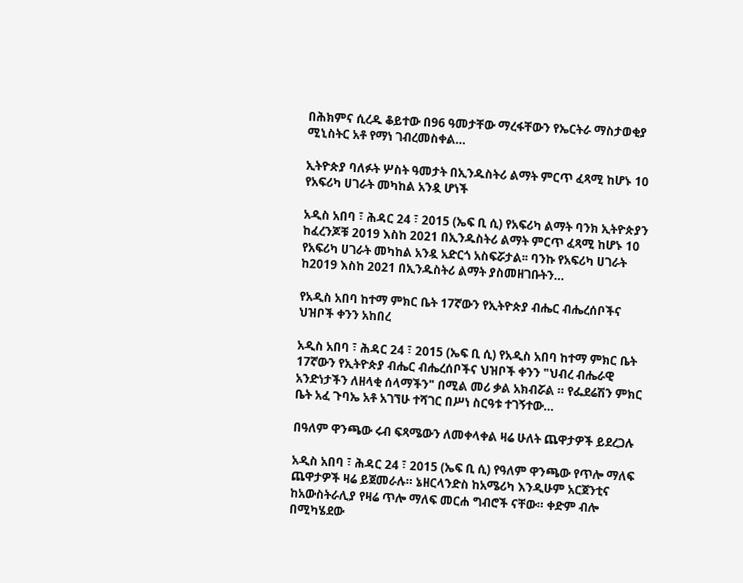በሕክምና ሲረዱ ቆይተው በ96 ዓመታቸው ማረፋቸውን የኤርትራ ማስታወቂያ ሚኒስትር አቶ የማነ ገብረመስቀል…

ኢትዮጵያ ባለፉት ሦስት ዓመታት በኢንዱስትሪ ልማት ምርጥ ፈጻሚ ከሆኑ 10 የአፍሪካ ሀገራት መካከል አንዷ ሆነች

አዲስ አበባ ፣ ሕዳር 24 ፣ 2015 (ኤፍ ቢ ሲ) የአፍሪካ ልማት ባንክ ኢትዮጵያን ከፈረንጆቹ 2019 እስከ 2021 በኢንዱስትሪ ልማት ምርጥ ፈጻሚ ከሆኑ 10 የአፍሪካ ሀገራት መካከል አንዷ አድርጎ አስፍሯታል፡፡ ባንኩ የአፍሪካ ሀገራት ከ2019 እስከ 2021 በኢንዱስትሪ ልማት ያስመዘገቡትን…

የአዲስ አበባ ከተማ ምክር ቤት 17ኛውን የኢትዮጵያ ብሔር ብሔረሰቦችና ህዝቦች ቀንን አከበረ

አዲስ አበባ ፣ ሕዳር 24 ፣ 2015 (ኤፍ ቢ ሲ) የአዲስ አበባ ከተማ ምክር ቤት 17ኛውን የኢትዮጵያ ብሔር ብሔረሰቦችና ህዝቦች ቀንን "ህብረ ብሔራዊ አንድነታችን ለዘላቂ ሰላማችን" በሚል መሪ ቃል አክብሯል ። የፌደሬሽን ምክር ቤት አፈ ጉባኤ አቶ አገኘሁ ተሻገር በሥነ ስርዓቱ ተገኝተው…

በዓለም ዋንጫው ሩብ ፍጻሜውን ለመቀላቀል ዛሬ ሁለት ጨዋታዎች ይደረጋሉ

አዲስ አበባ ፣ ሕዳር 24 ፣ 2015 (ኤፍ ቢ ሲ) የዓለም ዋንጫው የጥሎ ማለፍ ጨዋታዎች ዛሬ ይጀመራሉ። ኔዘርላንድስ ከአሜሪካ እንዲሁም አርጀንቲና ከአውስትራሊያ የዛሬ ጥሎ ማለፍ መርሐ ግብሮች ናቸው። ቀድም ብሎ በሚካሄደው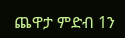ጨዋታ ምድብ 1ን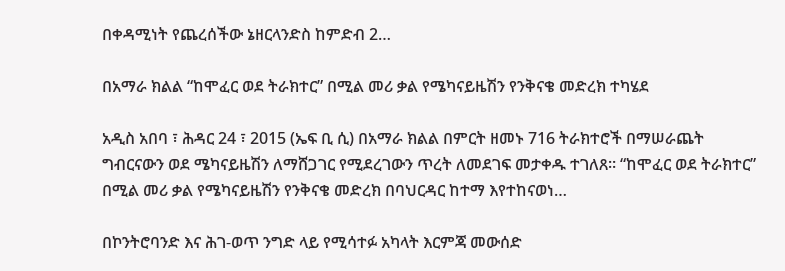በቀዳሚነት የጨረሰችው ኔዘርላንድስ ከምድብ 2…

በአማራ ክልል “ከሞፈር ወደ ትራክተር” በሚል መሪ ቃል የሜካናይዜሽን የንቅናቄ መድረክ ተካሄደ

አዲስ አበባ ፣ ሕዳር 24 ፣ 2015 (ኤፍ ቢ ሲ) በአማራ ክልል በምርት ዘመኑ 716 ትራክተሮች በማሠራጨት ግብርናውን ወደ ሜካናይዜሽን ለማሸጋገር የሚደረገውን ጥረት ለመደገፍ መታቀዱ ተገለጸ። “ከሞፈር ወደ ትራክተር” በሚል መሪ ቃል የሜካናይዜሽን የንቅናቄ መድረክ በባህርዳር ከተማ እየተከናወነ…

በኮንትሮባንድ እና ሕገ-ወጥ ንግድ ላይ የሚሳተፉ አካላት እርምጃ መውሰድ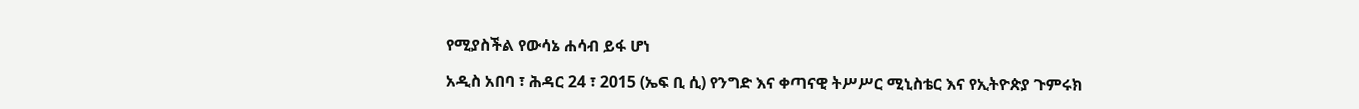የሚያስችል የውሳኔ ሐሳብ ይፋ ሆነ

አዲስ አበባ ፣ ሕዳር 24 ፣ 2015 (ኤፍ ቢ ሲ) የንግድ እና ቀጣናዊ ትሥሥር ሚኒስቴር እና የኢትዮጵያ ጉምሩክ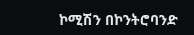ኮሚሽን በኮንትሮባንድ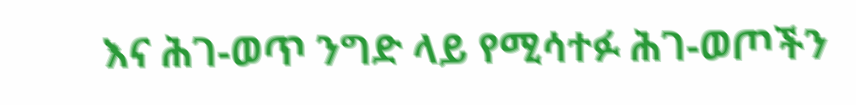እና ሕገ-ወጥ ንግድ ላይ የሚሳተፉ ሕገ-ወጦችን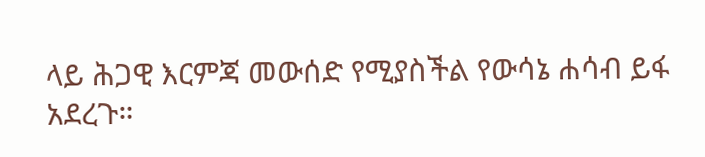ላይ ሕጋዊ እርምጃ መውሰድ የሚያስችል የውሳኔ ሐሳብ ይፋ አደረጉ።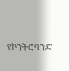የኮንትሮባንድ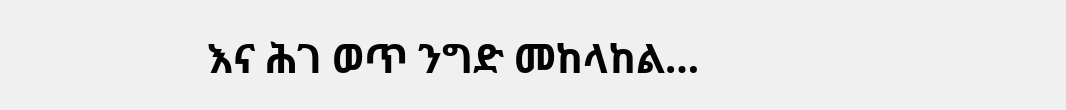እና ሕገ ወጥ ንግድ መከላከል…